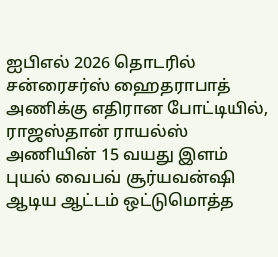ஐபிஎல் 2026 தொடரில் சன்ரைசர்ஸ் ஹைதராபாத் அணிக்கு எதிரான போட்டியில், ராஜஸ்தான் ராயல்ஸ் அணியின் 15 வயது இளம் புயல் வைபவ் சூர்யவன்ஷி ஆடிய ஆட்டம் ஒட்டுமொத்த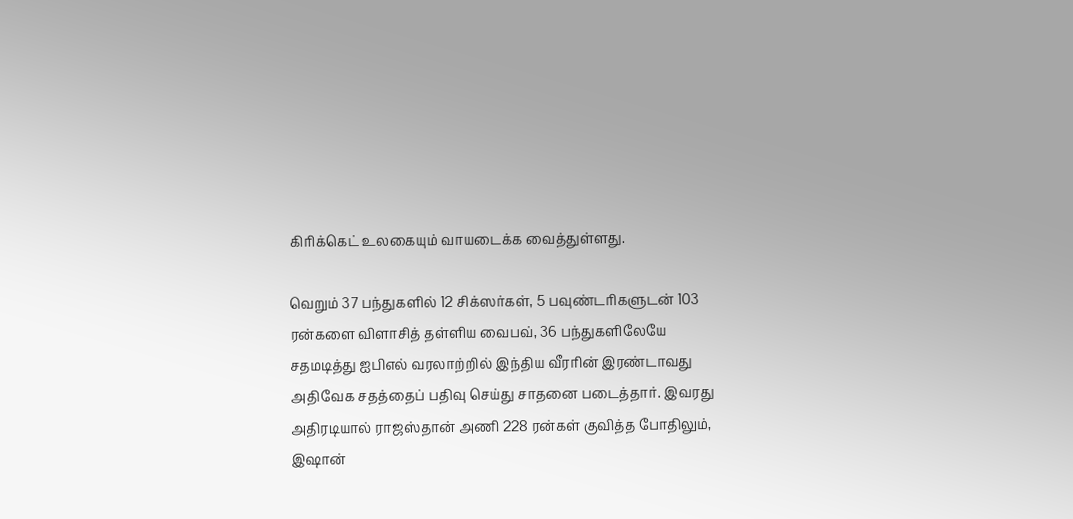கிரிக்கெட் உலகையும் வாயடைக்க வைத்துள்ளது.

வெறும் 37 பந்துகளில் 12 சிக்ஸர்கள், 5 பவுண்டரிகளுடன் 103 ரன்களை விளாசித் தள்ளிய வைபவ், 36 பந்துகளிலேயே சதமடித்து ஐபிஎல் வரலாற்றில் இந்திய வீரரின் இரண்டாவது அதிவேக சதத்தைப் பதிவு செய்து சாதனை படைத்தார். இவரது அதிரடியால் ராஜஸ்தான் அணி 228 ரன்கள் குவித்த போதிலும், இஷான்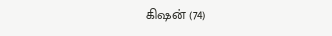கிஷன் (74)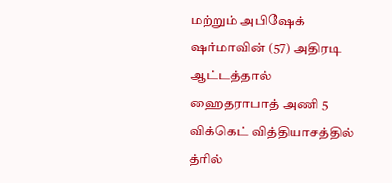மற்றும் அபிஷேக் ஷர்மாவின் (57) அதிரடி ஆட்டத்தால் ஹைதராபாத் அணி 5 விக்கெட் வித்தியாசத்தில் த்ரில்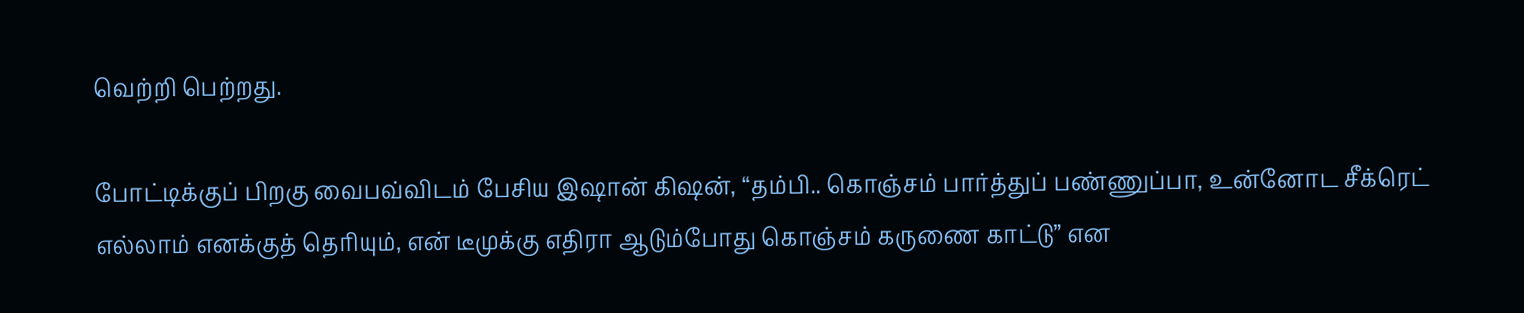வெற்றி பெற்றது.

போட்டிக்குப் பிறகு வைபவ்விடம் பேசிய இஷான் கிஷன், “தம்பி.. கொஞ்சம் பார்த்துப் பண்ணுப்பா, உன்னோட சீக்ரெட் எல்லாம் எனக்குத் தெரியும், என் டீமுக்கு எதிரா ஆடும்போது கொஞ்சம் கருணை காட்டு” என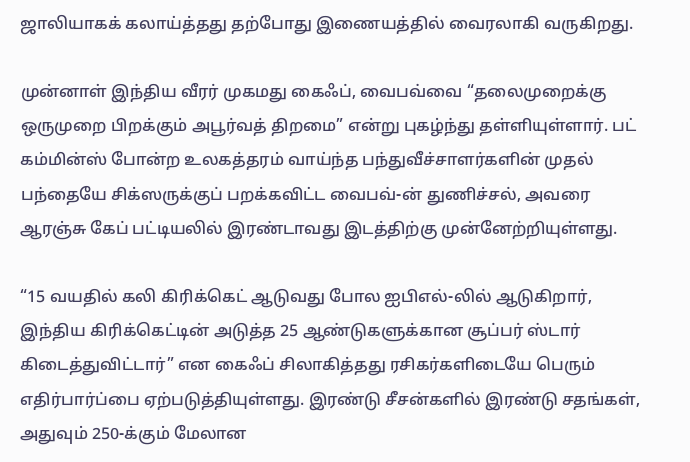ஜாலியாகக் கலாய்த்தது தற்போது இணையத்தில் வைரலாகி வருகிறது.

முன்னாள் இந்திய வீரர் முகமது கைஃப், வைபவ்வை “தலைமுறைக்கு ஒருமுறை பிறக்கும் அபூர்வத் திறமை” என்று புகழ்ந்து தள்ளியுள்ளார். பட் கம்மின்ஸ் போன்ற உலகத்தரம் வாய்ந்த பந்துவீச்சாளர்களின் முதல் பந்தையே சிக்ஸருக்குப் பறக்கவிட்ட வைபவ்-ன் துணிச்சல், அவரை ஆரஞ்சு கேப் பட்டியலில் இரண்டாவது இடத்திற்கு முன்னேற்றியுள்ளது.

“15 வயதில் கலி கிரிக்கெட் ஆடுவது போல ஐபிஎல்-லில் ஆடுகிறார், இந்திய கிரிக்கெட்டின் அடுத்த 25 ஆண்டுகளுக்கான சூப்பர் ஸ்டார் கிடைத்துவிட்டார்” என கைஃப் சிலாகித்தது ரசிகர்களிடையே பெரும் எதிர்பார்ப்பை ஏற்படுத்தியுள்ளது. இரண்டு சீசன்களில் இரண்டு சதங்கள், அதுவும் 250-க்கும் மேலான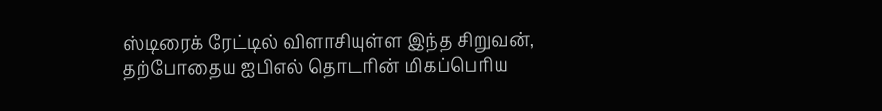ஸ்டிரைக் ரேட்டில் விளாசியுள்ள இந்த சிறுவன், தற்போதைய ஐபிஎல் தொடரின் மிகப்பெரிய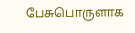பேசுபொருளாக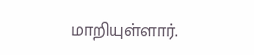மாறியுள்ளார்.